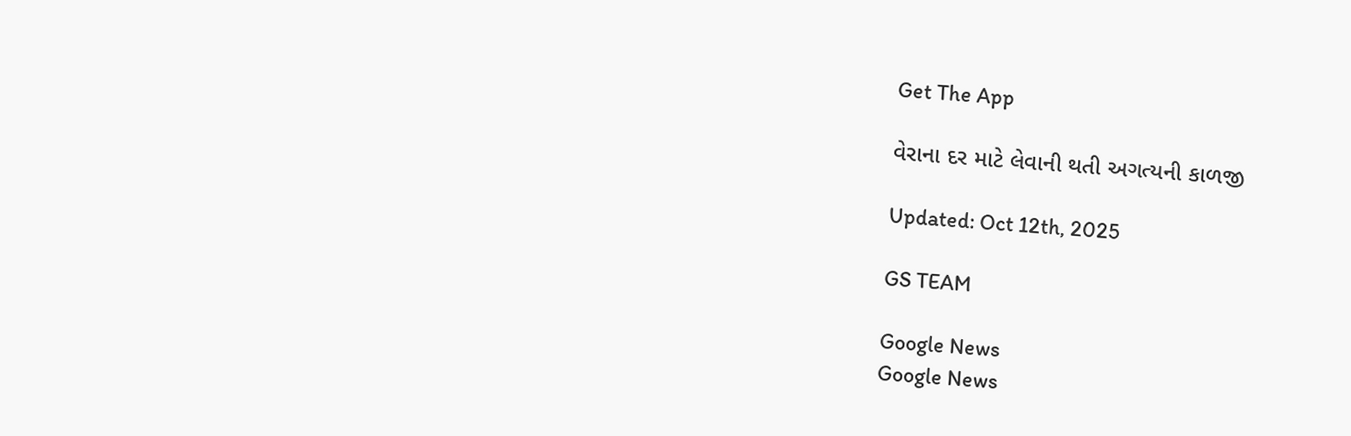Get The App

વેરાના દર માટે લેવાની થતી અગત્યની કાળજી

Updated: Oct 12th, 2025

GS TEAM

Google News
Google News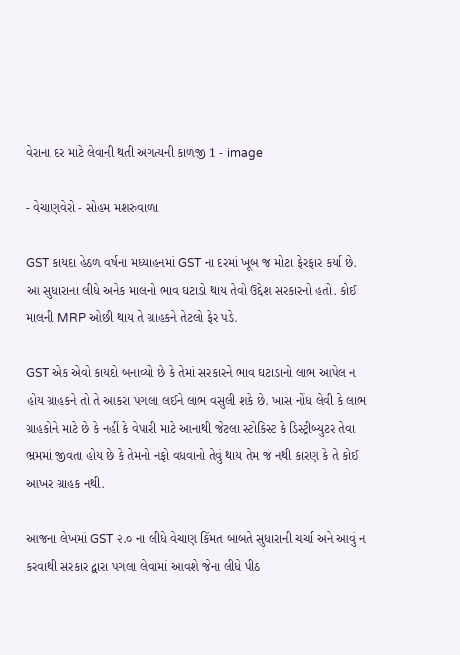વેરાના દર માટે લેવાની થતી અગત્યની કાળજી 1 - image

- વેચાણવેરો - સોહમ મશરુવાળા

GST કાયદા હેઠળ વર્ષના મધ્યાહનમાં GST ના દરમાં ખૂબ જ મોટા ફેરફાર કર્યા છે. આ સુધારાના લીધે અનેક માલનો ભાવ ઘટાડો થાય તેવો ઉદ્દેશ સરકારનો હતો. કોઈ માલની MRP ઓછી થાય તે ગ્રાહકને તેટલો ફેર પડે.

GST એક એવો કાયદો બનાવ્યો છે કે તેમાં સરકારને ભાવ ઘટાડાનો લાભ આપેલ ન હોય ગ્રાહકને તો તે આકરા પગલા લઈને લાભ વસુલી શકે છે. ખાસ નોંધ લેવી કે લાભ ગ્રાહકોને માટે છે કે નહીં કે વેપારી માટે આનાથી જેટલા સ્ટોકિસ્ટ કે ડિસ્ટ્રીબ્યુટર તેવા ભ્રમમાં જીવતા હોય છે કે તેમનો નફો વધવાનો તેવું થાય તેમ જ નથી કારણ કે તે કોઈ આખર ગ્રાહક નથી.

આજના લેખમાં GST ૨.૦ ના લીધે વેચાણ કિંમત બાબતે સુધારાની ચર્ચા અને આવું ન કરવાથી સરકાર દ્વારા પગલા લેવામાં આવશે જેના લીધે પીઠ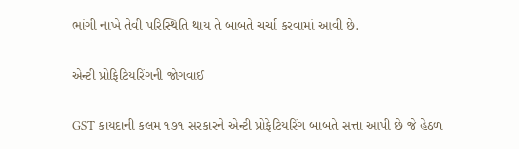ભાંગી નાખે તેવી પરિસ્થિતિ થાય તે બાબતે ચર્ચા કરવામાં આવી છે.

એન્ટી પ્રોફિટિયરિંગની જોગવાઈ

GST કાયદાની કલમ ૧૭૧ સરકારને એન્ટી પ્રોફેટિયરિંગ બાબતે સત્તા આપી છે જે હેઠળ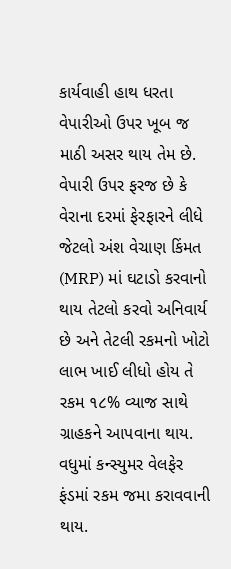કાર્યવાહી હાથ ધરતા વેપારીઓ ઉપર ખૂબ જ માઠી અસર થાય તેમ છે. વેપારી ઉપર ફરજ છે કે વેરાના દરમાં ફેરફારને લીધે જેટલો અંશ વેચાણ કિંમત (MRP) માં ઘટાડો કરવાનો થાય તેટલો કરવો અનિવાર્ય છે અને તેટલી રકમનો ખોટો લાભ ખાઈ લીધો હોય તે રકમ ૧૮% વ્યાજ સાથે ગ્રાહકને આપવાના થાય. વધુમાં કન્સ્યુમર વેલફેર ફંડમાં રકમ જમા કરાવવાની થાય.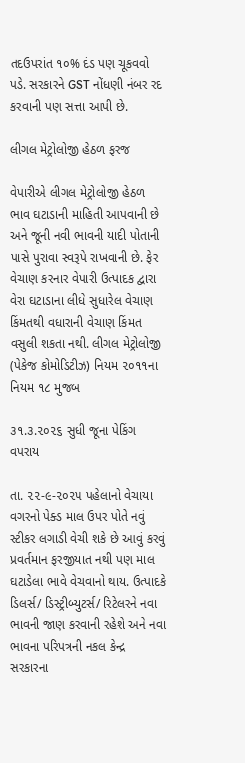તદઉપરાંત ૧૦% દંડ પણ ચૂકવવો પડે. સરકારને GST નોંધણી નંબર રદ કરવાની પણ સત્તા આપી છે.

લીગલ મેટ્રોલોજી હેઠળ ફરજ

વેપારીએ લીગલ મેટ્રોલોજી હેઠળ ભાવ ઘટાડાની માહિતી આપવાની છે અને જૂની નવી ભાવની યાદી પોતાની પાસે પુરાવા સ્વરૂપે રાખવાની છે. ફેર વેચાણ કરનાર વેપારી ઉત્પાદક દ્વારા વેરા ઘટાડાના લીધે સુધારેલ વેચાણ કિંમતથી વધારાની વેચાણ કિંમત વસુલી શકતા નથી. લીગલ મેટ્રોલોજી (પેકેજ કોમોડિટીઝ) નિયમ ૨૦૧૧ના નિયમ ૧૮ મુજબ

૩૧.૩.૨૦૨૬ સુધી જૂના પેકિંગ વપરાય

તા. ૨૨-૯-૨૦૨૫ પહેલાનો વેચાયા વગરનો પેક્ડ માલ ઉપર પોતે નવું સ્ટીકર લગાડી વેચી શકે છે આવું કરવું પ્રવર્તમાન ફરજીયાત નથી પણ માલ ઘટાડેલા ભાવે વેચવાનો થાય. ઉત્પાદકે ડિલર્સ/ ડિસ્ટ્રીબ્યુટર્સ/ રિટેલરને નવા ભાવની જાણ કરવાની રહેશે અને નવા ભાવના પરિપત્રની નકલ કેન્દ્ર સરકારના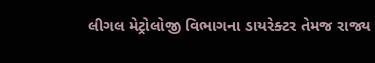લીગલ મેટ્રોલોજી વિભાગના ડાયરેક્ટર તેમજ રાજ્ય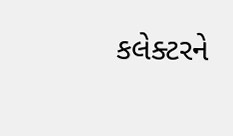કલેક્ટરને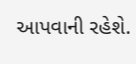આપવાની રહેશે.